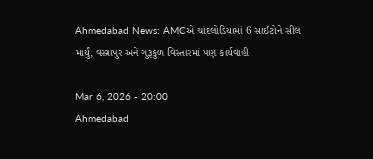Ahmedabad News: AMCએ ચાંદલોડિયામાં 6 સાઈટોને સીલ માર્યું, વસ્ત્રાપુર અને ગુરૂકુળ વિસ્તારમાં પણ કાર્યવાહી

Mar 6, 2026 - 20:00
Ahmedabad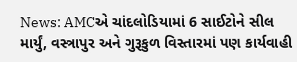News: AMCએ ચાંદલોડિયામાં 6 સાઈટોને સીલ માર્યું, વસ્ત્રાપુર અને ગુરૂકુળ વિસ્તારમાં પણ કાર્યવાહી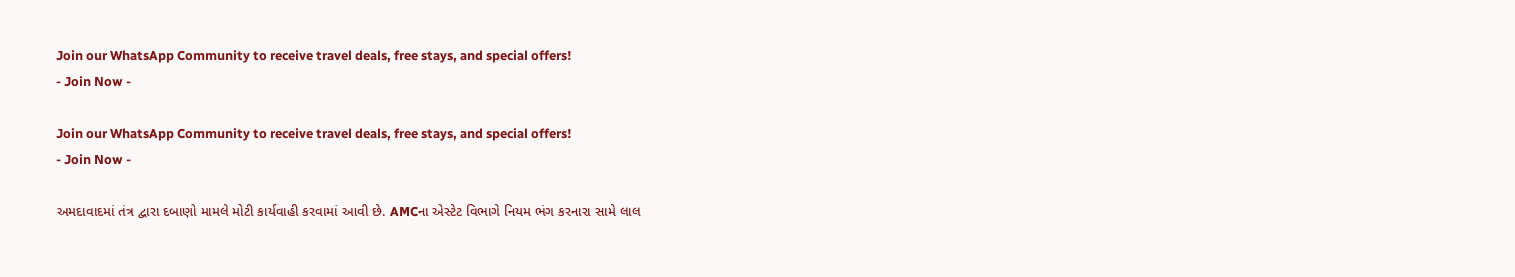Join our WhatsApp Community to receive travel deals, free stays, and special offers!
- Join Now -

Join our WhatsApp Community to receive travel deals, free stays, and special offers!
- Join Now -

અમદાવાદમાં તંત્ર દ્વારા દબાણો મામલે મોટી કાર્યવાહી કરવામાં આવી છે. AMCના એસ્ટેટ વિભાગે નિયમ ભંગ કરનારા સામે લાલ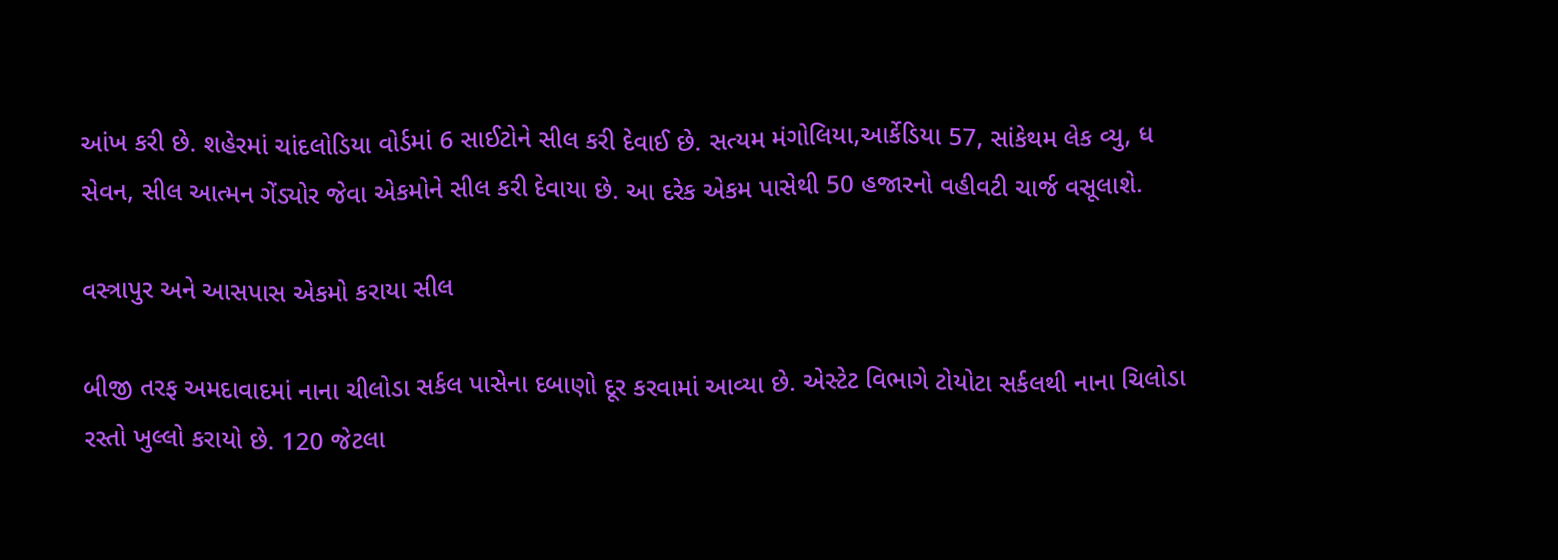આંખ કરી છે. શહેરમાં ચાંદલોડિયા વોર્ડમાં 6 સાઈટોને સીલ કરી દેવાઈ છે. સત્યમ મંગોલિયા,આર્કેડિયા 57, સાંકેથમ લેક વ્યુ, ધ સેવન, સીલ આત્મન ગેંડ્યોર જેવા એકમોને સીલ કરી દેવાયા છે. આ દરેક એકમ પાસેથી 50 હજારનો વહીવટી ચાર્જ વસૂલાશે.

વસ્ત્રાપુર અને આસપાસ એકમો કરાયા સીલ

બીજી તરફ અમદાવાદમાં નાના ચીલોડા સર્કલ પાસેના દબાણો દૂર કરવામાં આવ્યા છે. એસ્ટેટ વિભાગે ટોયોટા સર્કલથી નાના ચિલોડા રસ્તો ખુલ્લો કરાયો છે. 120 જેટલા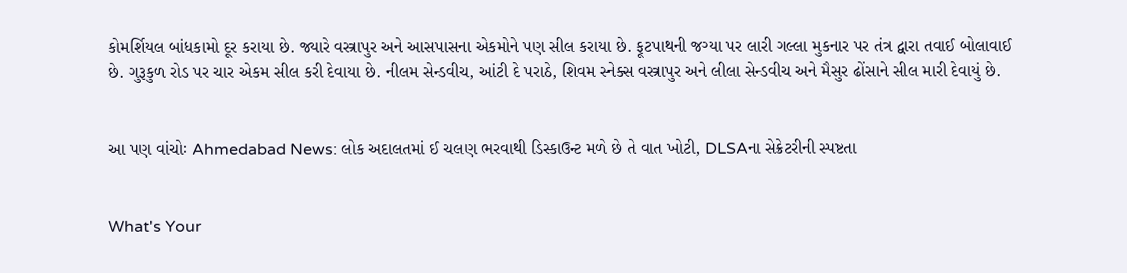કોમર્શિયલ બાંધકામો દૂર કરાયા છે. જ્યારે વસ્ત્રાપુર અને આસપાસના એકમોને પણ સીલ કરાયા છે. ફૂટપાથની જગ્યા પર લારી ગલ્લા મુકનાર પર તંત્ર દ્વારા તવાઈ બોલાવાઈ છે. ગુરૂકુળ રોડ પર ચાર એકમ સીલ કરી દેવાયા છે. નીલમ સેન્ડવીચ, આંટી દે પરાઠે, શિવમ સ્નેક્સ વસ્ત્રાપુર અને લીલા સેન્ડવીચ અને મૈસુર ઢોંસાને સીલ મારી દેવાયું છે.


આ પણ વાંચોઃ Ahmedabad News: લોક અદાલતમાં ઈ ચલણ ભરવાથી ડિસ્કાઉન્ટ મળે છે તે વાત ખોટી, DLSAના સેક્રેટરીની સ્પષ્ટતા


What's Your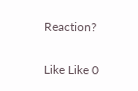Reaction?

Like Like 0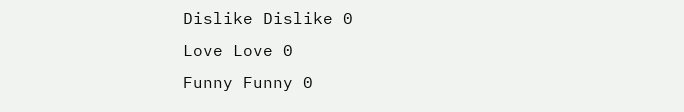Dislike Dislike 0
Love Love 0
Funny Funny 0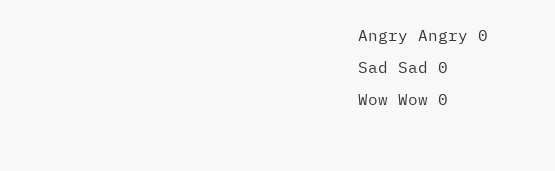Angry Angry 0
Sad Sad 0
Wow Wow 0